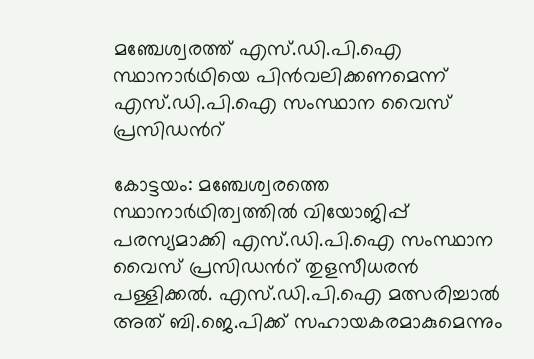മഞ്ചേശ്വരത്ത് എസ്.ഡി.പി.ഐ സ്ഥാനാർഥിയെ പിൻവലിക്കണമെന്ന് എസ്.ഡി.പി.ഐ സംസ്ഥാന വൈസ് പ്രസിഡന്‍റ്

കോട്ടയം: മഞ്ചേശ്വരത്തെ സ്ഥാനാർഥിത്വത്തിൽ വിയോജിപ്പ് പരസ്യമാക്കി എസ്.ഡി.പി.ഐ സംസ്ഥാന വൈസ് പ്രസിഡന്‍റ് തുളസീധരൻ പള്ളിക്കൽ. എസ്.ഡി.പി.ഐ മത്സരിച്ചാൽ അത് ബി.ജെ.പിക്ക് സഹായകരമാകുമെന്നും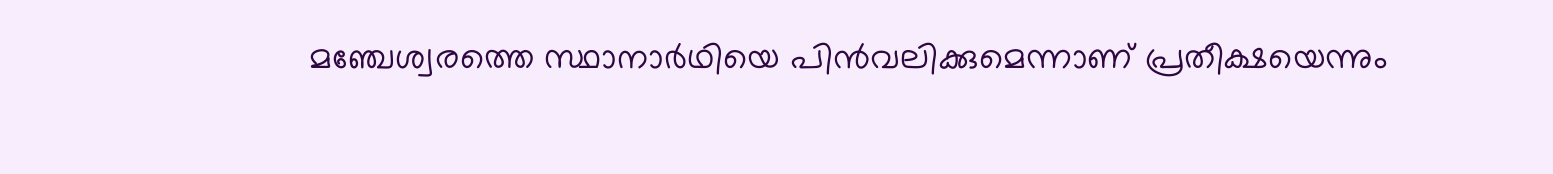മഞ്ചേശ്വരത്തെ സ്ഥാനാർഥിയെ പിൻവലിക്കുമെന്നാണ് പ്രതീക്ഷയെന്നും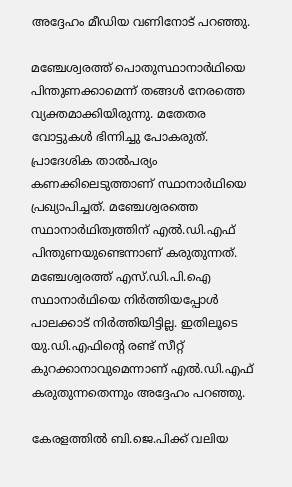അദ്ദേഹം മീഡിയ വണിനോട് പറഞ്ഞു.

മഞ്ചേശ്വരത്ത് പൊതുസ്ഥാനാർഥിയെ പിന്തുണക്കാമെന്ന് തങ്ങൾ നേരത്തെ വ്യക്തമാക്കിയിരുന്നു. മതേതര വോട്ടുകൾ ഭിന്നിച്ചു പോകരുത്. പ്രാദേശിക താൽപര്യം കണക്കിലെടുത്താണ് സ്ഥാനാർഥിയെ പ്രഖ്യാപിച്ചത്. മഞ്ചേശ്വരത്തെ സ്ഥാനാർഥിത്വത്തിന് എൽ.ഡി.എഫ് പിന്തുണയുണ്ടെന്നാണ് കരുതുന്നത്. മഞ്ചേശ്വരത്ത് എസ്.ഡി.പി.ഐ സ്ഥാനാർഥിയെ നിർത്തിയപ്പോൾ പാലക്കാട് നിർത്തിയിട്ടില്ല. ഇതിലൂടെ യു.ഡി.എഫിന്റെ രണ്ട് സീറ്റ് കുറക്കാനാവുമെന്നാണ് എൽ.ഡി.എഫ് കരുതുന്നതെന്നും അദ്ദേഹം പറഞ്ഞു.

കേരളത്തിൽ ബി.ജെ.പിക്ക് വലിയ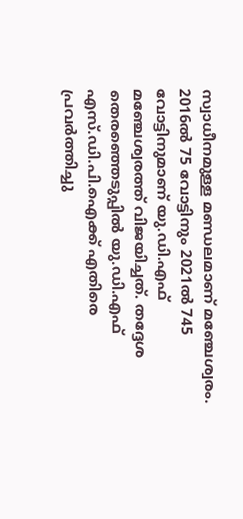സ്വാധീനമുള്ള മണ്ഡലമാണ് മഞ്ചേശ്വരം. 2016ൽ 75 വോട്ടിനും 2021ൽ 745 വോട്ടിനുമാണ് യു.ഡി.എഫ് മഞ്ചേശ്വരത്ത് വിജയിച്ചത്. തദ്ദേശ തെരഞ്ഞെടുപ്പിൽ യു.ഡി.എഫ് എസ്.ഡി.പി.ഐക്ക് എതിരെ പ്രവർത്തിച്ചു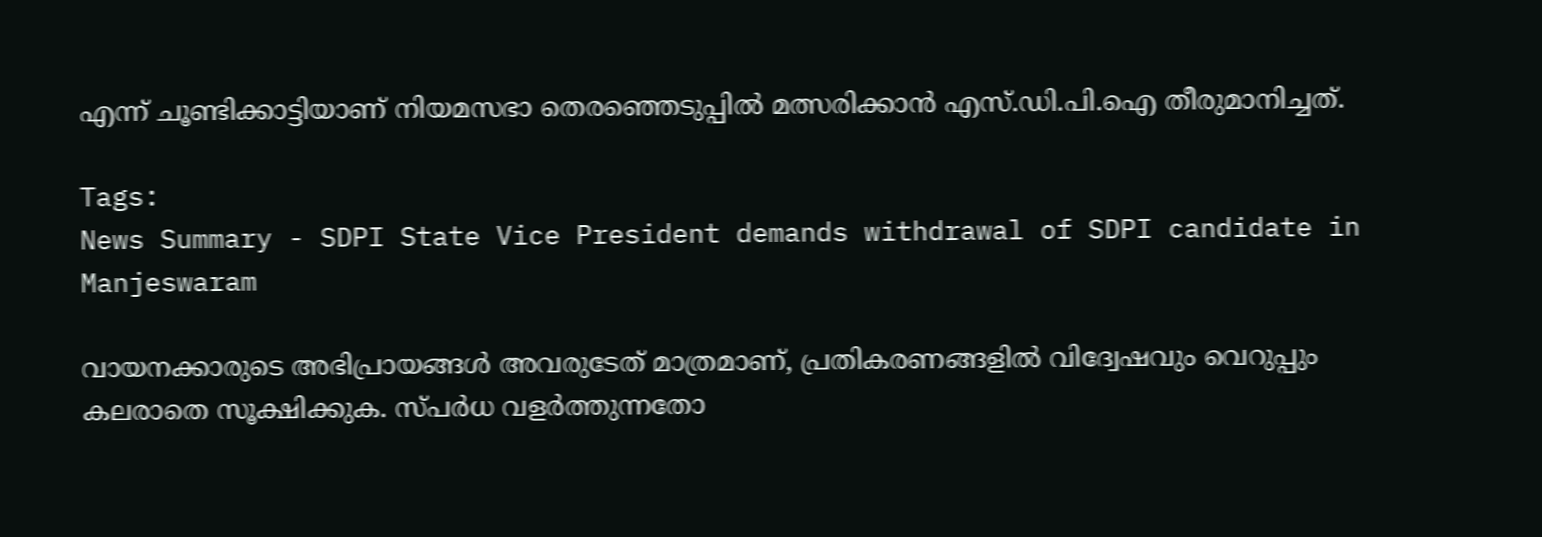എന്ന് ചൂണ്ടിക്കാട്ടിയാണ് നിയമസഭാ തെരഞ്ഞെടുപ്പിൽ മത്സരിക്കാൻ എസ്.ഡി.പി.ഐ തീരുമാനിച്ചത്.

Tags:
News Summary - SDPI State Vice President demands withdrawal of SDPI candidate in Manjeswaram

വായനക്കാരുടെ അഭിപ്രായങ്ങള്‍ അവരുടേത് മാത്രമാണ്, പ്രതികരണങ്ങളിൽ വിദ്വേഷവും വെറുപ്പും കലരാതെ സൂക്ഷിക്കുക. സ്പർധ വളർത്തുന്നതോ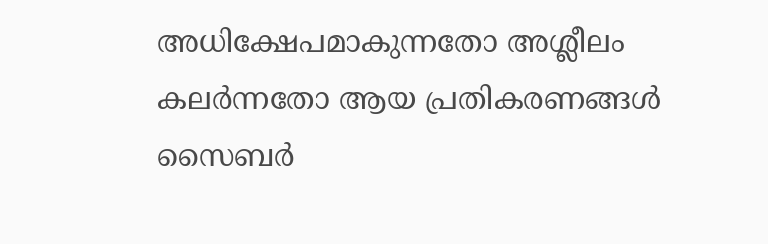അധിക്ഷേപമാകുന്നതോ അശ്ലീലം കലർന്നതോ ആയ പ്രതികരണങ്ങൾ സൈബർ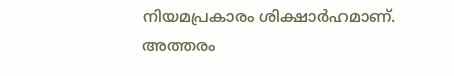നിയമപ്രകാരം ശിക്ഷാർഹമാണ്. അത്തരം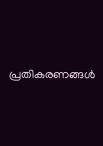പ്രതികരണങ്ങൾ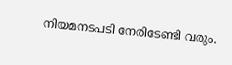നിയമനടപടി നേരിടേണ്ടി വരും.